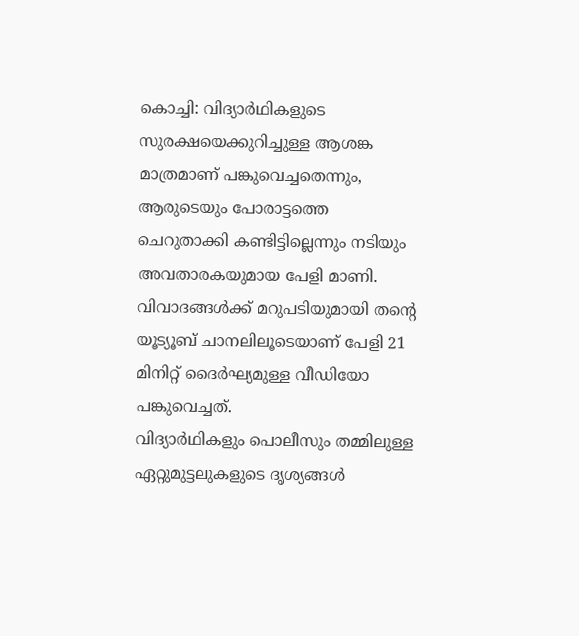കൊച്ചി: വിദ്യാർഥികളുടെ സുരക്ഷയെക്കുറിച്ചുള്ള ആശങ്ക മാത്രമാണ് പങ്കുവെച്ചതെന്നും, ആരുടെയും പോരാട്ടത്തെ ചെറുതാക്കി കണ്ടിട്ടില്ലെന്നും നടിയും അവതാരകയുമായ പേളി മാണി. വിവാദങ്ങൾക്ക് മറുപടിയുമായി തന്റെ യൂട്യൂബ് ചാനലിലൂടെയാണ് പേളി 21 മിനിറ്റ് ദൈർഘ്യമുള്ള വീഡിയോ പങ്കുവെച്ചത്.
വിദ്യാർഥികളും പൊലീസും തമ്മിലുള്ള ഏറ്റുമുട്ടലുകളുടെ ദൃശ്യങ്ങൾ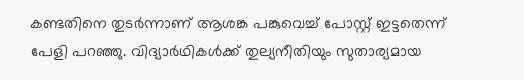കണ്ടതിനെ തുടർന്നാണ് ആശങ്ക പങ്കുവെച്ച് പോസ്റ്റ് ഇട്ടതെന്ന് പേളി പറഞ്ഞു. വിദ്യാർഥികൾക്ക് തുല്യനീതിയും സുതാര്യമായ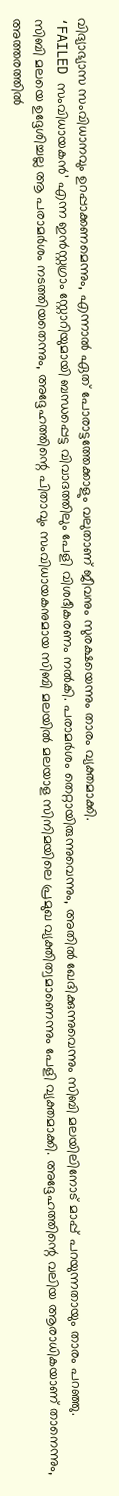വിദ്യാഭ്യാസ സംവിധാനവും ഉറപ്പാക്കണമെന്നും, എന്നാൽ ഏത് പോരാട്ടത്തേക്കാളും വലുതാണ് ജീവനും സുരക്ഷയെന്നും താരം വ്യക്തമാക്കി.
‘FAILED സംവിധായകൻ’ എന്ന ഇൻസ്റ്റഗ്രാം സ്റ്റോറിയുമായി ബന്ധപ്പെട്ട വിവാദത്തിലും പേളി വിശദീകരണം നൽകി. പരാമർശം തെറ്റായിരുന്നുവെന്നും, അതിൽ ഖേദിക്കുന്നുവെന്നും സിബി മലയിലിനോട് മാപ്പ് പറയുന്നതായും താരം പറഞ്ഞു.
സിബി മലയെ ഉദ്ദേശിച്ചല്ല ആ പരാമർശം നടത്തിയതെന്നും, അദ്ദേഹത്തിന്റെ പിതാവും സംവിധായകനുമായ സിബി മലയിൽ മലയാള സിനിമയിലെ പ്രമുഖ വ്യക്തിത്വമാണെന്നും പേളി വ്യക്തമാക്കി. അദ്ദേഹത്തിന്റെ വലിയ ആരാധികയാണ് താനെന്നും, അത്തരത്തിൽ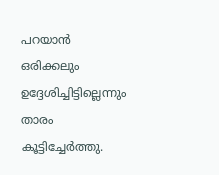പറയാൻ ഒരിക്കലും ഉദ്ദേശിച്ചിട്ടില്ലെന്നും താരം കൂട്ടിച്ചേർത്തു.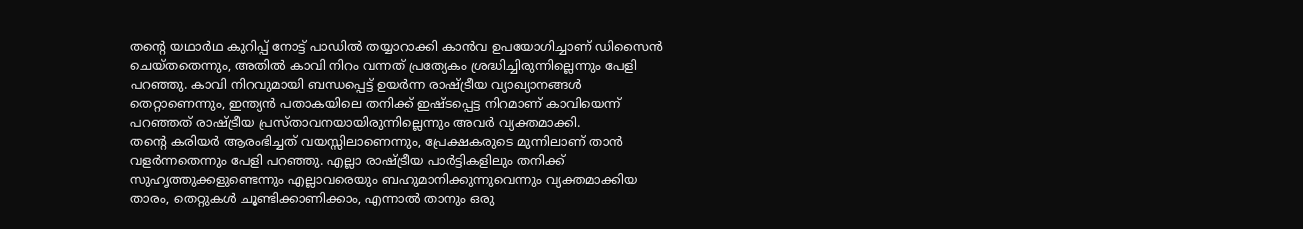തന്റെ യഥാർഥ കുറിപ്പ് നോട്ട് പാഡിൽ തയ്യാറാക്കി കാൻവ ഉപയോഗിച്ചാണ് ഡിസൈൻ ചെയ്തതെന്നും, അതിൽ കാവി നിറം വന്നത് പ്രത്യേകം ശ്രദ്ധിച്ചിരുന്നില്ലെന്നും പേളി പറഞ്ഞു. കാവി നിറവുമായി ബന്ധപ്പെട്ട് ഉയർന്ന രാഷ്ട്രീയ വ്യാഖ്യാനങ്ങൾ തെറ്റാണെന്നും, ഇന്ത്യൻ പതാകയിലെ തനിക്ക് ഇഷ്ടപ്പെട്ട നിറമാണ് കാവിയെന്ന് പറഞ്ഞത് രാഷ്ട്രീയ പ്രസ്താവനയായിരുന്നില്ലെന്നും അവർ വ്യക്തമാക്കി.
തന്റെ കരിയർ ആരംഭിച്ചത് വയസ്സിലാണെന്നും, പ്രേക്ഷകരുടെ മുന്നിലാണ് താൻ വളർന്നതെന്നും പേളി പറഞ്ഞു. എല്ലാ രാഷ്ട്രീയ പാർട്ടികളിലും തനിക്ക് സുഹൃത്തുക്കളുണ്ടെന്നും എല്ലാവരെയും ബഹുമാനിക്കുന്നുവെന്നും വ്യക്തമാക്കിയ താരം, തെറ്റുകൾ ചൂണ്ടിക്കാണിക്കാം, എന്നാൽ താനും ഒരു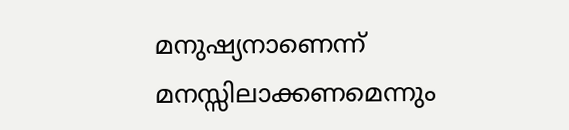മനുഷ്യനാണെന്ന് മനസ്സിലാക്കണമെന്നും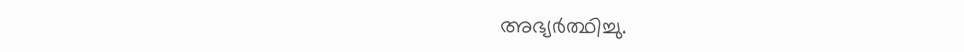അഭ്യർത്ഥിച്ചു.